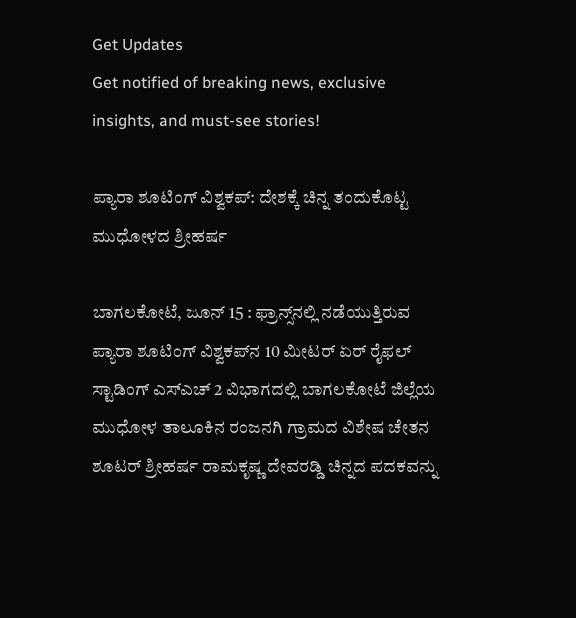Get Updates
Get notified of breaking news, exclusive insights, and must-see stories!

ಪ್ಯಾರಾ ಶೂಟಿಂಗ್ ವಿಶ್ವಕಪ್: ದೇಶಕ್ಕೆ ಚಿನ್ನ ತಂದುಕೊಟ್ಟ ಮುಧೋಳದ ಶ್ರೀಹರ್ಷ

ಬಾಗಲಕೋಟೆ, ಜೂನ್ 15 : ಫ್ರಾನ್ಸ್‌ನಲ್ಲಿ ನಡೆಯುತ್ತಿರುವ ಪ್ಯಾರಾ ಶೂಟಿಂಗ್‌ ವಿಶ್ವಕಪ್‌ನ 10 ಮೀಟರ್‌ ಏರ್‌ ರೈಫಲ್‌ ಸ್ಟಾಡಿಂಗ್ ಎಸ್‌ಎಚ್‌ 2 ವಿಭಾಗದಲ್ಲಿ ಬಾಗಲಕೋಟೆ ಜಿಲ್ಲೆಯ ಮುಧೋಳ ತಾಲೂಕಿನ ರಂಜನಗಿ ಗ್ರಾಮದ ವಿಶೇಷ ಚೇತನ ಶೂಟರ್ ಶ್ರೀಹರ್ಷ ರಾಮಕೃಷ್ಣ ದೇವರಡ್ಡಿ ಚಿನ್ನದ ಪದಕವನ್ನು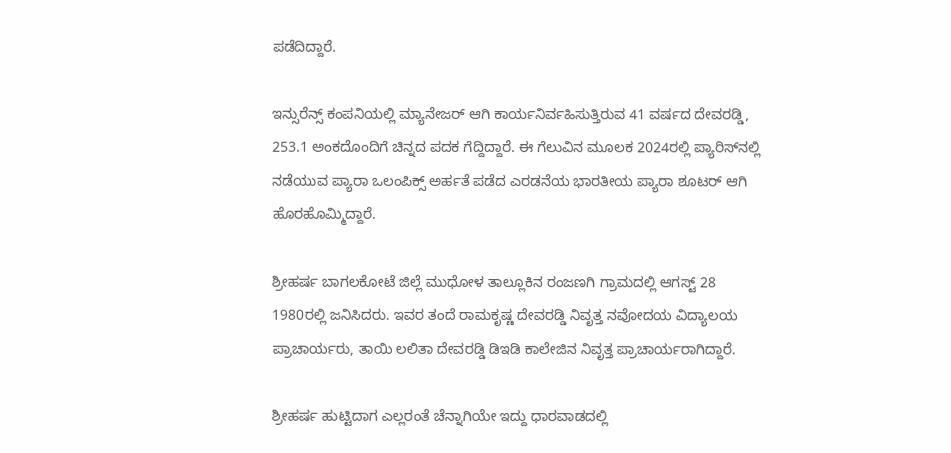ಪಡೆದಿದ್ದಾರೆ.

ಇನ್ಸುರೆನ್ಸ್‌ ಕಂಪನಿಯಲ್ಲಿ ಮ್ಯಾನೇಜರ್ ಆಗಿ ಕಾರ್ಯನಿರ್ವಹಿಸುತ್ತಿರುವ 41 ವರ್ಷದ ದೇವರಡ್ಡಿ, 253.1 ಅಂಕದೊಂದಿಗೆ ಚಿನ್ನದ ಪದಕ ಗೆದ್ದಿದ್ದಾರೆ. ಈ ಗೆಲುವಿನ ಮೂಲಕ 2024ರಲ್ಲಿ ಪ್ಯಾರಿಸ್‌ನಲ್ಲಿ ನಡೆಯುವ ಪ್ಯಾರಾ ಒಲಂಪಿಕ್ಸ್‌ ಅರ್ಹತೆ ಪಡೆದ ಎರಡನೆಯ ಭಾರತೀಯ ಪ್ಯಾರಾ ಶೂಟರ್ ಆಗಿ ಹೊರಹೊಮ್ಮಿದ್ದಾರೆ.

ಶ್ರೀಹರ್ಷ ಬಾಗಲಕೋಟೆ ಜಿಲ್ಲೆ ಮುಧೋಳ ತಾಲ್ಲೂಕಿನ ರಂಜಣಗಿ ಗ್ರಾಮದಲ್ಲಿ ಆಗಸ್ಟ್ 28 1980ರಲ್ಲಿ ಜನಿಸಿದರು. ಇವರ ತಂದೆ ರಾಮಕೃಷ್ಣ ದೇವರಡ್ಡಿ ನಿವೃತ್ತ ನವೋದಯ ವಿದ್ಯಾಲಯ ಪ್ರಾಚಾರ್ಯರು, ತಾಯಿ ಲಲಿತಾ ದೇವರಡ್ಡಿ ಡಿಇಡಿ ಕಾಲೇಜಿನ ನಿವೃತ್ತ ಪ್ರಾಚಾರ್ಯರಾಗಿದ್ದಾರೆ.

ಶ್ರೀಹರ್ಷ ಹುಟ್ಟಿದಾಗ ಎಲ್ಲರಂತೆ ಚೆನ್ನಾಗಿಯೇ ಇದ್ದು ಧಾರವಾಡದಲ್ಲಿ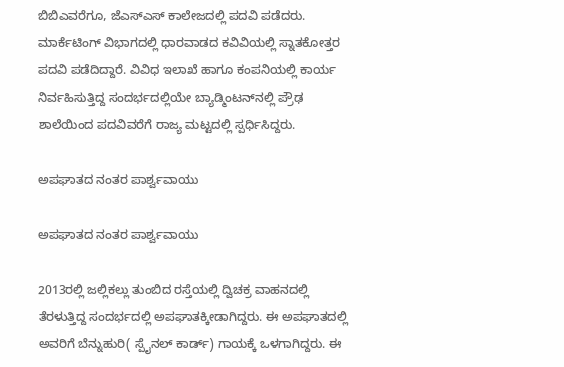ಬಿಬಿಎವರೆಗೂ, ಜೆಎಸ್ಎಸ್ ಕಾಲೇಜದಲ್ಲಿ ಪದವಿ ಪಡೆದರು. ಮಾರ್ಕೆಟಿಂಗ್ ವಿಭಾಗದಲ್ಲಿ ಧಾರವಾಡದ ಕವಿವಿಯಲ್ಲಿ ಸ್ನಾತಕೋತ್ತರ ಪದವಿ ಪಡೆದಿದ್ದಾರೆ. ವಿವಿಧ ಇಲಾಖೆ ಹಾಗೂ ಕಂಪನಿಯಲ್ಲಿ ಕಾರ್ಯ ನಿರ್ವಹಿಸುತ್ತಿದ್ದ ಸಂದರ್ಭದಲ್ಲಿಯೇ ಬ್ಯಾಡ್ಮಿಂಟನ್‌ನಲ್ಲಿ ಪ್ರೌಢ ಶಾಲೆಯಿಂದ ಪದವಿವರೆಗೆ ರಾಜ್ಯ ಮಟ್ಟದಲ್ಲಿ ಸ್ಪರ್ಧಿಸಿದ್ದರು.

ಅಪಘಾತದ ನಂತರ ಪಾರ್ಶ್ವವಾಯು

ಅಪಘಾತದ ನಂತರ ಪಾರ್ಶ್ವವಾಯು

2013ರಲ್ಲಿ ಜಲ್ಲಿಕಲ್ಲು ತುಂಬಿದ ರಸ್ತೆಯಲ್ಲಿ ದ್ವಿಚಕ್ರ ವಾಹನದಲ್ಲಿ ತೆರಳುತ್ತಿದ್ದ ಸಂದರ್ಭದಲ್ಲಿ ಅಪಘಾತಕ್ಕೀಡಾಗಿದ್ದರು. ಈ ಅಪಘಾತದಲ್ಲಿ ಅವರಿಗೆ ಬೆನ್ನುಹುರಿ( ಸ್ಪೈನಲ್ ಕಾರ್ಡ್‌) ಗಾಯಕ್ಕೆ ಒಳಗಾಗಿದ್ದರು. ಈ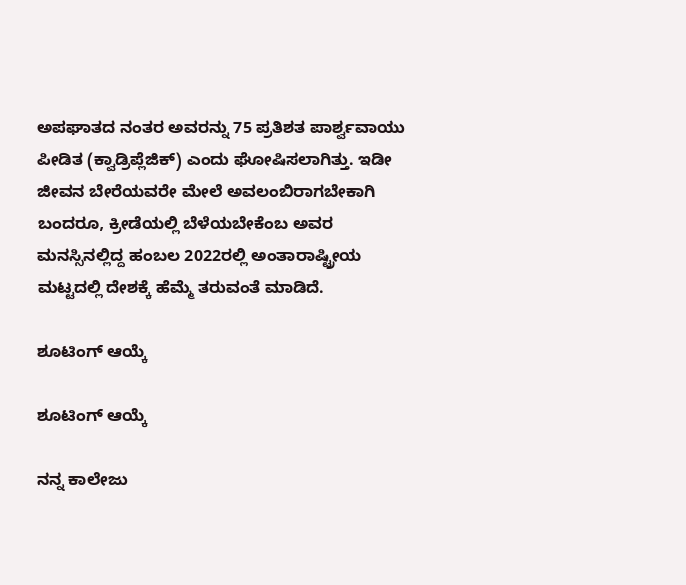ಅಪಘಾತದ ನಂತರ ಅವರನ್ನು 75 ಪ್ರತಿಶತ ಪಾರ್ಶ್ವವಾಯು ಪೀಡಿತ (ಕ್ವಾಡ್ರಿಪ್ಲೆಜಿಕ್) ಎಂದು ಘೋಷಿಸಲಾಗಿತ್ತು. ಇಡೀ ಜೀವನ ಬೇರೆಯವರೇ ಮೇಲೆ ಅವಲಂಬಿರಾಗಬೇಕಾಗಿ ಬಂದರೂ, ಕ್ರೀಡೆಯಲ್ಲಿ ಬೆಳೆಯಬೇಕೆಂಬ ಅವರ ಮನಸ್ಸಿನಲ್ಲಿದ್ದ ಹಂಬಲ 2022ರಲ್ಲಿ ಅಂತಾರಾಷ್ಟ್ರೀಯ ಮಟ್ಟದಲ್ಲಿ ದೇಶಕ್ಕೆ ಹೆಮ್ಮೆ ತರುವಂತೆ ಮಾಡಿದೆ.

ಶೂಟಿಂಗ್ ಆಯ್ಕೆ

ಶೂಟಿಂಗ್ ಆಯ್ಕೆ

ನನ್ನ ಕಾಲೇಜು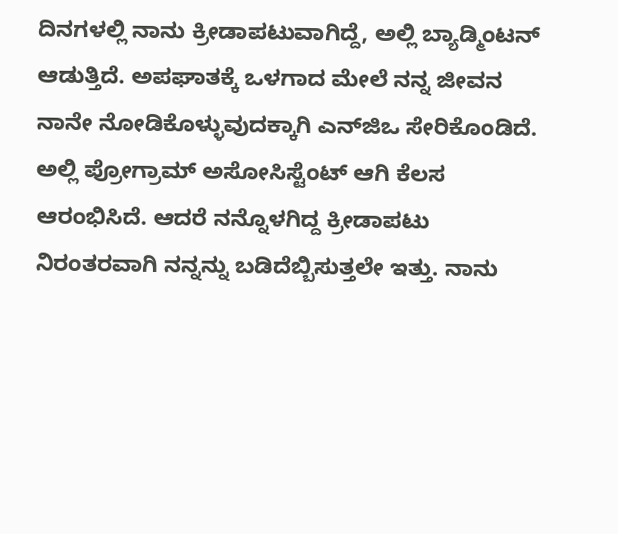ದಿನಗಳಲ್ಲಿ ನಾನು ಕ್ರೀಡಾಪಟುವಾಗಿದ್ದೆ, ಅಲ್ಲಿ ಬ್ಯಾಡ್ಮಿಂಟನ್ ಆಡುತ್ತಿದೆ. ಅಪಘಾತಕ್ಕೆ ಒಳಗಾದ ಮೇಲೆ ನನ್ನ ಜೀವನ ನಾನೇ ನೋಡಿಕೊಳ್ಳುವುದಕ್ಕಾಗಿ ಎನ್‌ಜಿಒ ಸೇರಿಕೊಂಡಿದೆ. ಅಲ್ಲಿ ಪ್ರೋಗ್ರಾಮ್ ಅಸೋಸಿಸ್ಟೆಂಟ್‌ ಆಗಿ ಕೆಲಸ ಆರಂಭಿಸಿದೆ. ಆದರೆ ನನ್ನೊಳಗಿದ್ದ ಕ್ರೀಡಾಪಟು ನಿರಂತರವಾಗಿ ನನ್ನನ್ನು ಬಡಿದೆಬ್ಬಿಸುತ್ತಲೇ ಇತ್ತು. ನಾನು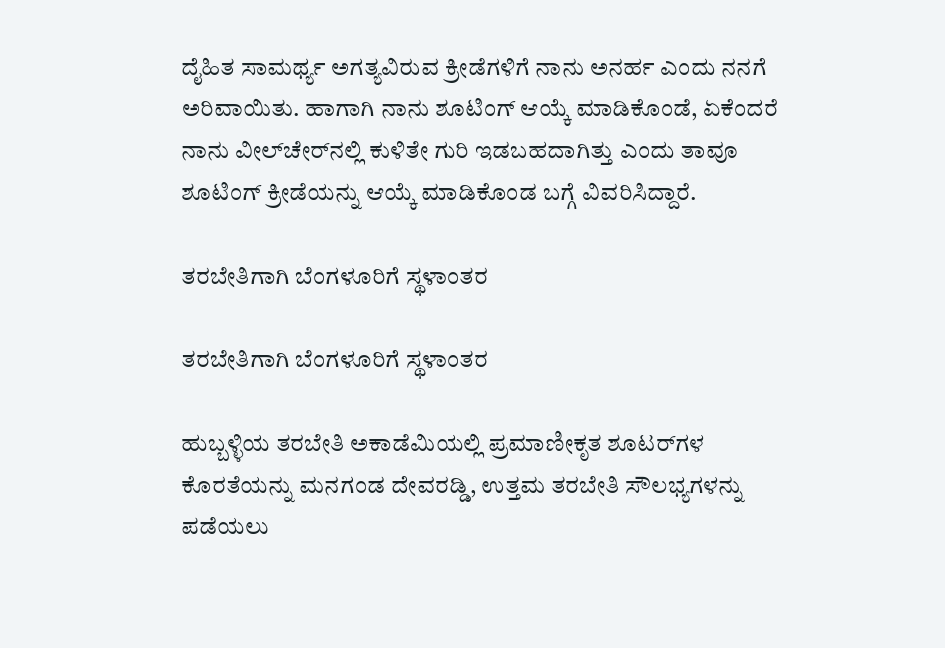ದೈಹಿತ ಸಾಮರ್ಥ್ಯ ಅಗತ್ಯವಿರುವ ಕ್ರೀಡೆಗಳಿಗೆ ನಾನು ಅನರ್ಹ ಎಂದು ನನಗೆ ಅರಿವಾಯಿತು. ಹಾಗಾಗಿ ನಾನು ಶೂಟಿಂಗ್ ಆಯ್ಕೆ ಮಾಡಿಕೊಂಡೆ, ಏಕೆಂದರೆ ನಾನು ವೀಲ್‌ಚೇರ್‌ನಲ್ಲಿ ಕುಳಿತೇ ಗುರಿ ಇಡಬಹದಾಗಿತ್ತು ಎಂದು ತಾವೂ ಶೂಟಿಂಗ್ ಕ್ರೀಡೆಯನ್ನು ಆಯ್ಕೆ ಮಾಡಿಕೊಂಡ ಬಗ್ಗೆ ವಿವರಿಸಿದ್ದಾರೆ.

ತರಬೇತಿಗಾಗಿ ಬೆಂಗಳೂರಿಗೆ ಸ್ಥಳಾಂತರ

ತರಬೇತಿಗಾಗಿ ಬೆಂಗಳೂರಿಗೆ ಸ್ಥಳಾಂತರ

ಹುಬ್ಬಳ್ಳಿಯ ತರಬೇತಿ ಅಕಾಡೆಮಿಯಲ್ಲಿ ಪ್ರಮಾಣೀಕೃತ ಶೂಟರ್‌ಗಳ ಕೊರತೆಯನ್ನು ಮನಗಂಡ ದೇವರಡ್ಡಿ, ಉತ್ತಮ ತರಬೇತಿ ಸೌಲಭ್ಯಗಳನ್ನು ಪಡೆಯಲು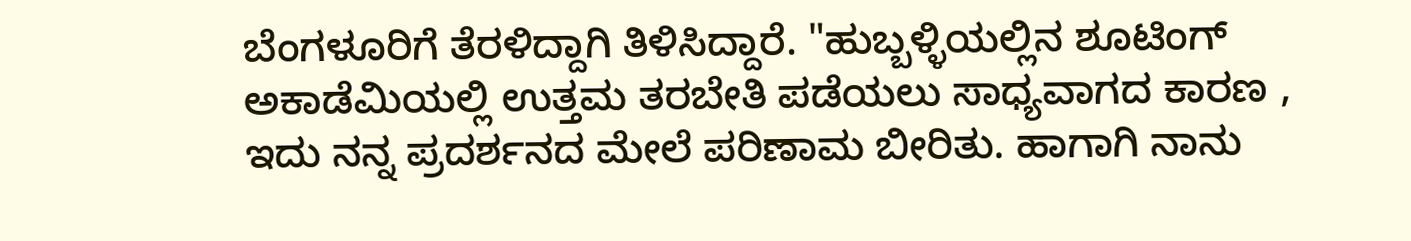ಬೆಂಗಳೂರಿಗೆ ತೆರಳಿದ್ದಾಗಿ ತಿಳಿಸಿದ್ದಾರೆ. "ಹುಬ್ಬಳ್ಳಿಯಲ್ಲಿನ ಶೂಟಿಂಗ್ ಅಕಾಡೆಮಿಯಲ್ಲಿ ಉತ್ತಮ ತರಬೇತಿ ಪಡೆಯಲು ಸಾಧ್ಯವಾಗದ ಕಾರಣ , ಇದು ನನ್ನ ಪ್ರದರ್ಶನದ ಮೇಲೆ ಪರಿಣಾಮ ಬೀರಿತು. ಹಾಗಾಗಿ ನಾನು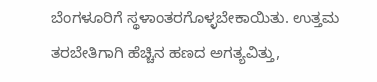ಬೆಂಗಳೂರಿಗೆ ಸ್ಥಳಾಂತರಗೊಳ್ಳಬೇಕಾಯಿತು. ಉತ್ತಮ ತರಬೇತಿಗಾಗಿ ಹೆಚ್ಚಿನ ಹಣದ ಅಗತ್ಯವಿತ್ತು,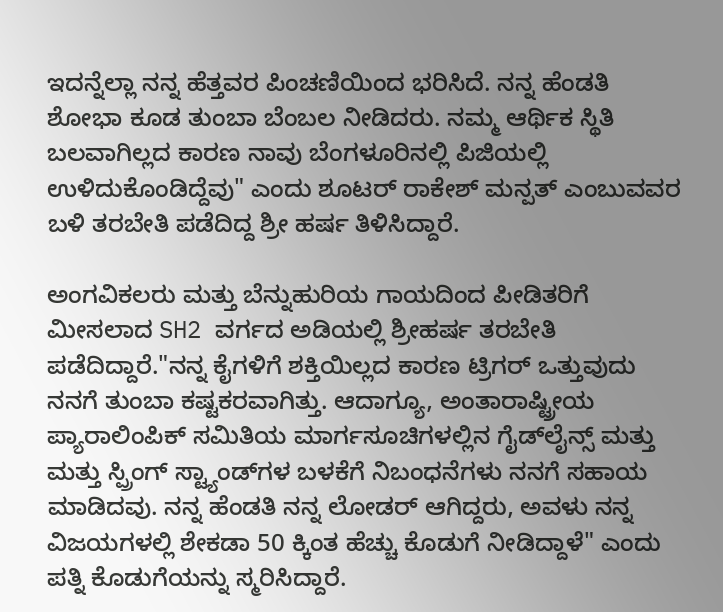ಇದನ್ನೆಲ್ಲಾ ನನ್ನ ಹೆತ್ತವರ ಪಿಂಚಣಿಯಿಂದ ಭರಿಸಿದೆ. ನನ್ನ ಹೆಂಡತಿ ಶೋಭಾ ಕೂಡ ತುಂಬಾ ಬೆಂಬಲ ನೀಡಿದರು. ನಮ್ಮ ಆರ್ಥಿಕ ಸ್ಥಿತಿ ಬಲವಾಗಿಲ್ಲದ ಕಾರಣ ನಾವು ಬೆಂಗಳೂರಿನಲ್ಲಿ ಪಿಜಿಯಲ್ಲಿ ಉಳಿದುಕೊಂಡಿದ್ದೆವು" ಎಂದು ಶೂಟರ್ ರಾಕೇಶ್ ಮನ್ಪತ್ ಎಂಬುವವರ ಬಳಿ ತರಬೇತಿ ಪಡೆದಿದ್ದ ಶ್ರೀ ಹರ್ಷ ತಿಳಿಸಿದ್ದಾರೆ.

ಅಂಗವಿಕಲರು ಮತ್ತು ಬೆನ್ನುಹುರಿಯ ಗಾಯದಿಂದ ಪೀಡಿತರಿಗೆ ಮೀಸಲಾದ SH2 ವರ್ಗದ ಅಡಿಯಲ್ಲಿ ಶ್ರೀಹರ್ಷ ತರಬೇತಿ ಪಡೆದಿದ್ದಾರೆ."ನನ್ನ ಕೈಗಳಿಗೆ ಶಕ್ತಿಯಿಲ್ಲದ ಕಾರಣ ಟ್ರಿಗರ್ ಒತ್ತುವುದು ನನಗೆ ತುಂಬಾ ಕಷ್ಟಕರವಾಗಿತ್ತು. ಆದಾಗ್ಯೂ, ಅಂತಾರಾಷ್ಟ್ರೀಯ ಪ್ಯಾರಾಲಿಂಪಿಕ್ ಸಮಿತಿಯ ಮಾರ್ಗಸೂಚಿಗಳಲ್ಲಿನ ಗೈಡ್‌ಲೈನ್ಸ್ ಮತ್ತು ಮತ್ತು ಸ್ಪ್ರಿಂಗ್ ಸ್ಟ್ಯಾಂಡ್‌ಗಳ ಬಳಕೆಗೆ ನಿಬಂಧನೆಗಳು ನನಗೆ ಸಹಾಯ ಮಾಡಿದವು. ನನ್ನ ಹೆಂಡತಿ ನನ್ನ ಲೋಡರ್ ಆಗಿದ್ದರು, ಅವಳು ನನ್ನ ವಿಜಯಗಳಲ್ಲಿ ಶೇಕಡಾ 50 ಕ್ಕಿಂತ ಹೆಚ್ಚು ಕೊಡುಗೆ ನೀಡಿದ್ದಾಳೆ" ಎಂದು ಪತ್ನಿ ಕೊಡುಗೆಯನ್ನು ಸ್ಮರಿಸಿದ್ದಾರೆ.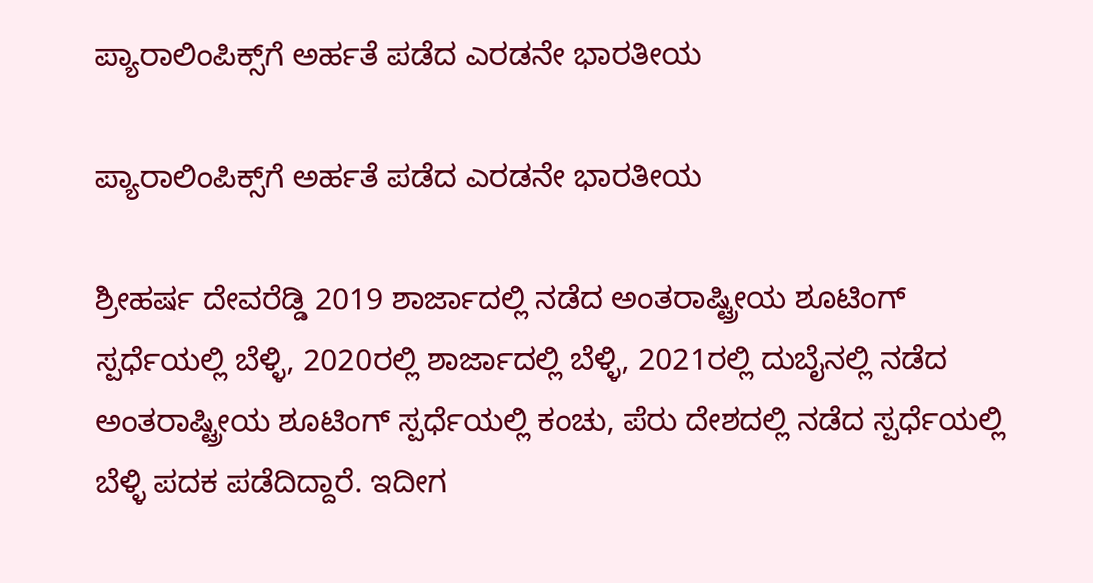ಪ್ಯಾರಾಲಿಂಪಿಕ್ಸ್‌ಗೆ ಅರ್ಹತೆ ಪಡೆದ ಎರಡನೇ ಭಾರತೀಯ

ಪ್ಯಾರಾಲಿಂಪಿಕ್ಸ್‌ಗೆ ಅರ್ಹತೆ ಪಡೆದ ಎರಡನೇ ಭಾರತೀಯ

ಶ್ರೀಹರ್ಷ ದೇವರೆಡ್ಡಿ 2019 ಶಾರ್ಜಾದಲ್ಲಿ ನಡೆದ ಅಂತರಾಷ್ಟ್ರೀಯ ಶೂಟಿಂಗ್ ಸ್ಪರ್ಧೆಯಲ್ಲಿ ಬೆಳ್ಳಿ, 2020ರಲ್ಲಿ ಶಾರ್ಜಾದಲ್ಲಿ ಬೆಳ್ಳಿ, 2021ರಲ್ಲಿ ದುಬೈನಲ್ಲಿ ನಡೆದ ಅಂತರಾಷ್ಟ್ರೀಯ ಶೂಟಿಂಗ್ ಸ್ಪರ್ಧೆಯಲ್ಲಿ ಕಂಚು, ಪೆರು ದೇಶದಲ್ಲಿ ನಡೆದ ಸ್ಪರ್ಧೆಯಲ್ಲಿ ಬೆಳ್ಳಿ ಪದಕ ಪಡೆದಿದ್ದಾರೆ. ಇದೀಗ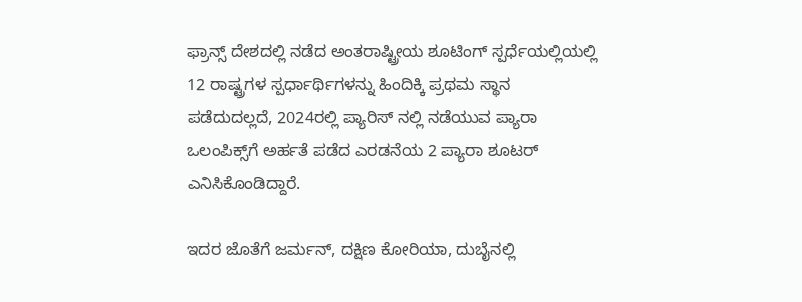ಫ್ರಾನ್ಸ್‌ ದೇಶದಲ್ಲಿ ನಡೆದ ಅಂತರಾಷ್ಟ್ರೀಯ ಶೂಟಿಂಗ್ ಸ್ಪರ್ಧೆಯಲ್ಲಿಯಲ್ಲಿ 12 ರಾಷ್ಟ್ರಗಳ ಸ್ಪರ್ಧಾರ್ಥಿಗಳನ್ನು ಹಿಂದಿಕ್ಕಿ ಪ್ರಥಮ ಸ್ಥಾನ ಪಡೆದುದಲ್ಲದೆ, 2024ರಲ್ಲಿ ಪ್ಯಾರಿಸ್ ನಲ್ಲಿ ನಡೆಯುವ ಪ್ಯಾರಾ ಒಲಂಪಿಕ್ಸ್‌ಗೆ ಅರ್ಹತೆ ಪಡೆದ ಎರಡನೆಯ 2 ಪ್ಯಾರಾ ಶೂಟರ್ ಎನಿಸಿಕೊಂಡಿದ್ದಾರೆ.

ಇದರ ಜೊತೆಗೆ ಜರ್ಮನ್, ದಕ್ಷಿಣ ಕೋರಿಯಾ, ದುಬೈನಲ್ಲಿ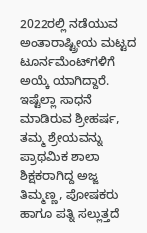2022ರಲ್ಲಿ ನಡೆಯುವ ಅಂತಾರಾಷ್ಟ್ರೀಯ ಮಟ್ಟದ ಟೂರ್ನಮೆಂಟ್‌ಗಳಿಗೆ ಅಯ್ಕೆ ಯಾಗಿದ್ದಾರೆ. ಇಷ್ಟೆಲ್ಲಾ ಸಾಧನೆ ಮಾಡಿರುವ ಶ್ರೀಹರ್ಷ, ತಮ್ಮ ಶ್ರೇಯವನ್ನು ಪ್ರಾಥಮಿಕ ಶಾಲಾ ಶಿಕ್ಷಕರಾಗಿದ್ದ ಅಜ್ಜ ತಿಮ್ಮಣ್ಣ, ಪೋಷಕರು ಹಾಗೂ ಪತ್ನಿ ಸಲ್ಲುತ್ತದೆ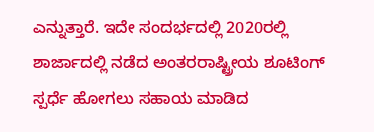ಎನ್ನುತ್ತಾರೆ. ಇದೇ ಸಂದರ್ಭದಲ್ಲಿ 2020ರಲ್ಲಿ ಶಾರ್ಜಾದಲ್ಲಿ ನಡೆದ ಅಂತರರಾಷ್ಟ್ರೀಯ ಶೂಟಿಂಗ್ ಸ್ಪರ್ಧೆ ಹೋಗಲು ಸಹಾಯ ಮಾಡಿದ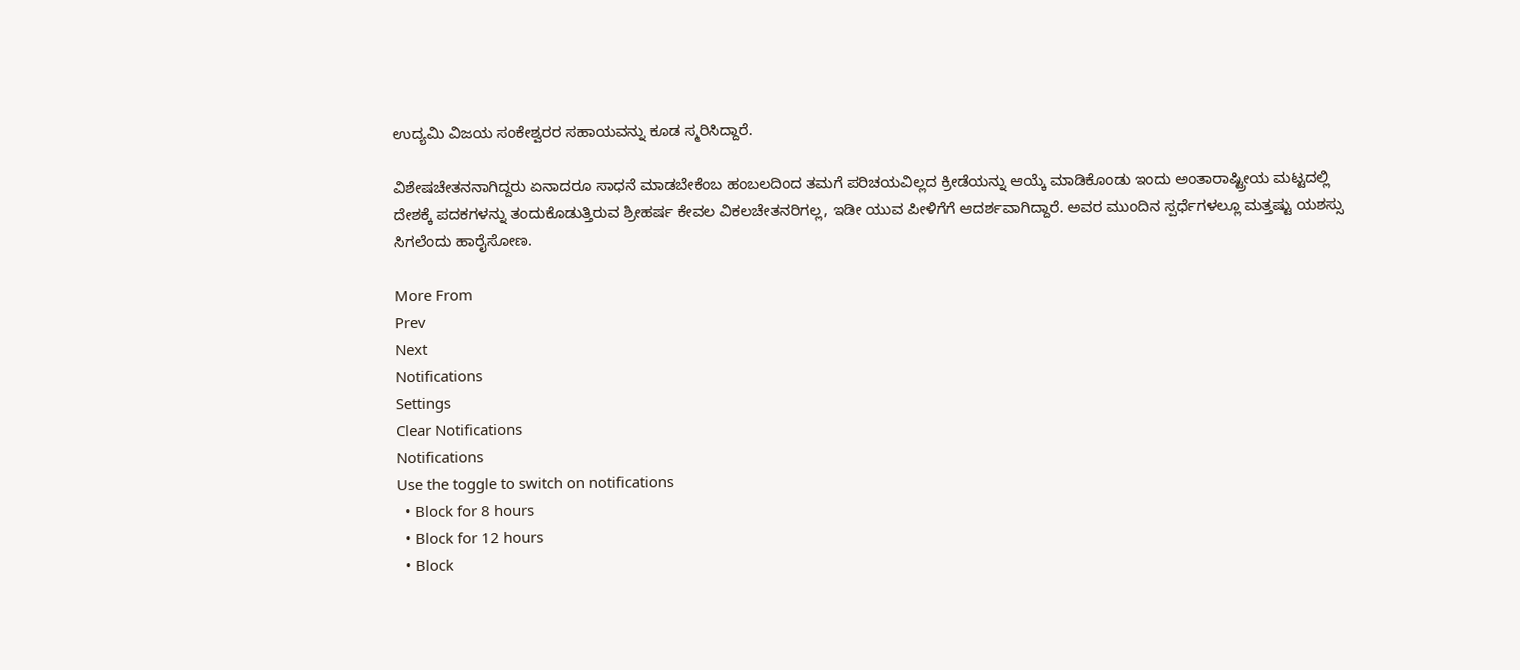ಉದ್ಯಮಿ ವಿಜಯ ಸಂಕೇಶ್ವರರ ಸಹಾಯವನ್ನು ಕೂಡ ಸ್ಮರಿಸಿದ್ದಾರೆ.

ವಿಶೇಷಚೇತನನಾಗಿದ್ದರು ಏನಾದರೂ ಸಾಧನೆ ಮಾಡಬೇಕೆಂಬ ಹಂಬಲದಿಂದ ತಮಗೆ ಪರಿಚಯವಿಲ್ಲದ ಕ್ರೀಡೆಯನ್ನು ಆಯ್ಕೆ ಮಾಡಿಕೊಂಡು ಇಂದು ಅಂತಾರಾಷ್ಟ್ರೀಯ ಮಟ್ಟದಲ್ಲಿ ದೇಶಕ್ಕೆ ಪದಕಗಳನ್ನು ತಂದುಕೊಡುತ್ತಿರುವ ಶ್ರೀಹರ್ಷ ಕೇವಲ ವಿಕಲಚೇತನರಿಗಲ್ಲ, ಇಡೀ ಯುವ ಪೀಳಿಗೆಗೆ ಆದರ್ಶವಾಗಿದ್ದಾರೆ. ಅವರ ಮುಂದಿನ ಸ್ಪರ್ಧೆಗಳಲ್ಲೂ ಮತ್ತಷ್ಟು ಯಶಸ್ಸು ಸಿಗಲೆಂದು ಹಾರೈಸೋಣ.

More From
Prev
Next
Notifications
Settings
Clear Notifications
Notifications
Use the toggle to switch on notifications
  • Block for 8 hours
  • Block for 12 hours
  • Block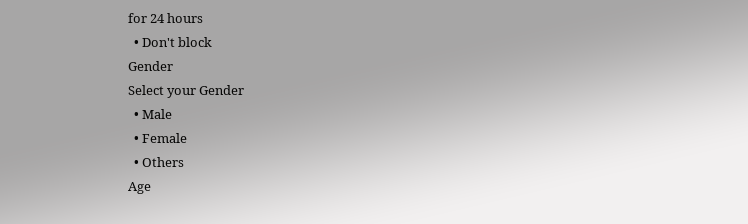for 24 hours
  • Don't block
Gender
Select your Gender
  • Male
  • Female
  • Others
Age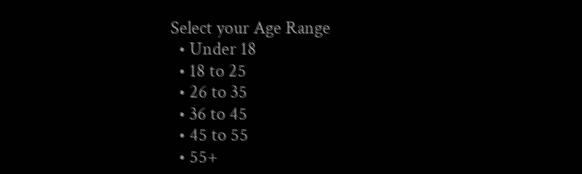Select your Age Range
  • Under 18
  • 18 to 25
  • 26 to 35
  • 36 to 45
  • 45 to 55
  • 55+